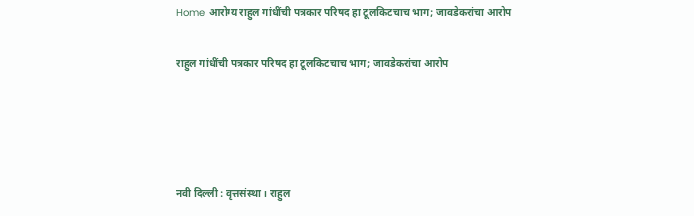Home आरोग्य राहुल गांधींची पत्रकार परिषद हा टूलकिटचाच भाग; जावडेकरांचा आरोप

राहुल गांधींची पत्रकार परिषद हा टूलकिटचाच भाग; जावडेकरांचा आरोप




नवी दिल्ली : वृत्तसंस्था । राहुल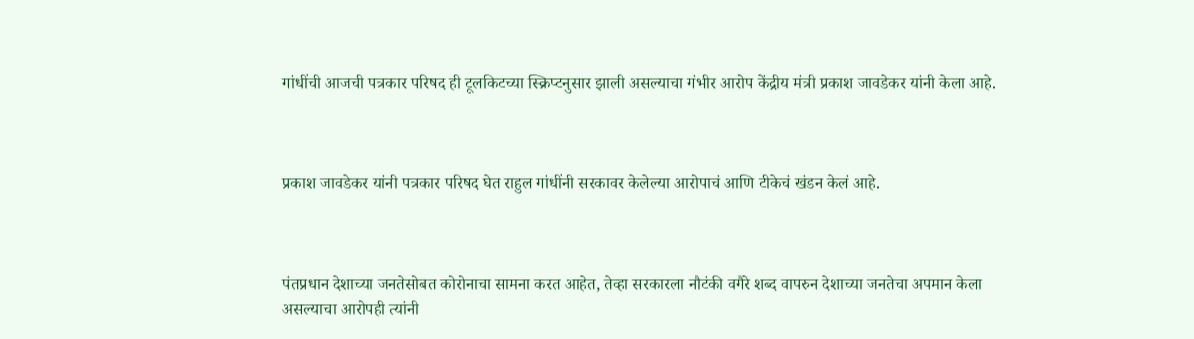गांधींची आजची पत्रकार परिषद ही टूलकिटच्या स्क्रिप्टनुसार झाली असल्याचा गंभीर आरोप केंद्रीय मंत्री प्रकाश जावडेकर यांनी केला आहे.



प्रकाश जावडेकर यांनी पत्रकार परिषद घेत राहुल गांधींनी सरकावर केलेल्या आरोपाचं आणि टीकेचं खंडन केलं आहे.



पंतप्रधान देशाच्या जनतेसोबत कोरोनाचा सामना करत आहेत, तेव्हा सरकारला नौटंकी वगैरे शब्द वापरुन देशाच्या जनतेचा अपमान केला असल्याचा आरोपही त्यांनी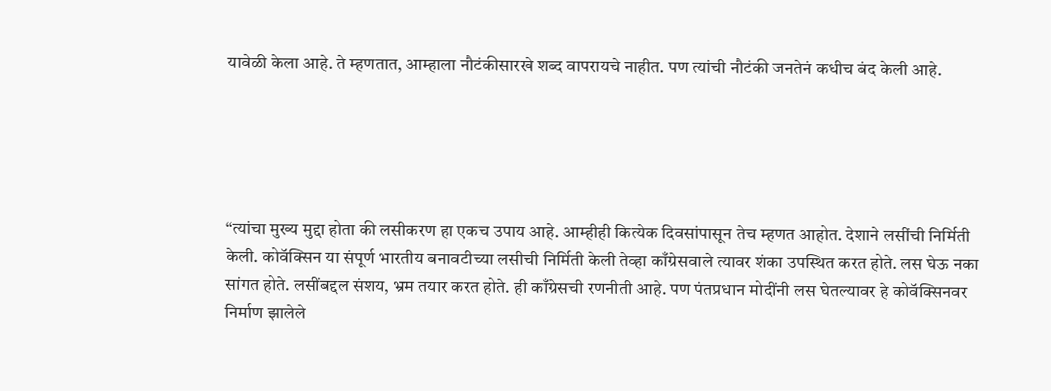यावेळी केला आहे. ते म्हणतात, आम्हाला नौटंकीसारखे शब्द वापरायचे नाहीत. पण त्यांची नौटंकी जनतेनं कधीच बंद केली आहे.





“त्यांचा मुख्य मुद्दा होता की लसीकरण हा एकच उपाय आहे. आम्हीही कित्येक दिवसांपासून तेच म्हणत आहोत. देशाने लसींची निर्मिती केली. कोवॅक्सिन या संपूर्ण भारतीय बनावटीच्या लसीची निर्मिती केली तेव्हा काँग्रेसवाले त्यावर शंका उपस्थित करत होते. लस घेऊ नका सांगत होते. लसींबद्दल संशय, भ्रम तयार करत होते. ही काँग्रेसची रणनीती आहे. पण पंतप्रधान मोदींनी लस घेतल्यावर हे कोवॅक्सिनवर निर्माण झालेले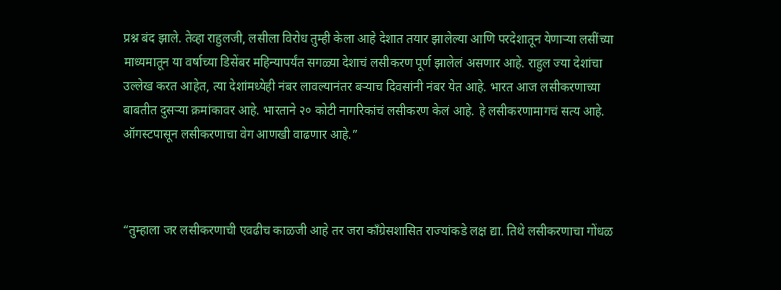प्रश्न बंद झाले. तेव्हा राहुलजी, लसीला विरोध तुम्ही केला आहे देशात तयार झालेल्या आणि परदेशातून येणाऱ्या लसींच्या माध्यमातून या वर्षाच्या डिसेंबर महिन्यापर्यंत सगळ्या देशाचं लसीकरण पूर्ण झालेलं असणार आहे. राहुल ज्या देशांचा उल्लेख करत आहेत, त्या देशांमध्येही नंबर लावल्यानंतर बऱ्याच दिवसांनी नंबर येत आहे. भारत आज लसीकरणाच्या बाबतीत दुसऱ्या क्रमांकावर आहे. भारताने २० कोटी नागरिकांचं लसीकरण केलं आहे. हे लसीकरणामागचं सत्य आहे. ऑगस्टपासून लसीकरणाचा वेग आणखी वाढणार आहे.”



“तुम्हाला जर लसीकरणाची एवढीच काळजी आहे तर जरा काँग्रेसशासित राज्यांकडे लक्ष द्या. तिथे लसीकरणाचा गोंधळ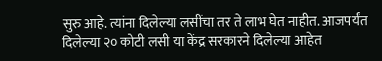सुरु आहे. त्यांना दिलेल्या लसींचा तर ते लाभ घेत नाहीत. आजपर्यंत दिलेल्या २० कोटी लसी या केंद्र सरकारने दिलेल्या आहेत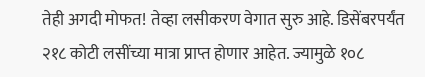तेही अगदी मोफत! तेव्हा लसीकरण वेगात सुरु आहे. डिसेंबरपर्यंत २१८ कोटी लसींच्या मात्रा प्राप्त होणार आहेत. ज्यामुळे १०८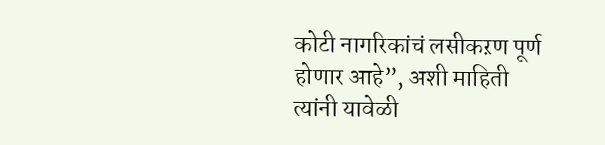कोटी नागरिकांचं लसीकऱण पूर्ण होणार आहे”, अशी माहिती त्यांनी यावेळी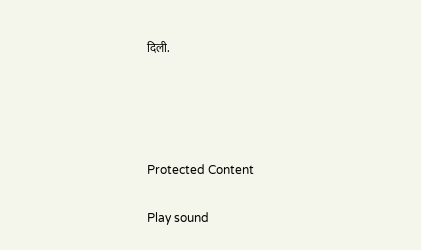दिली.




Protected Content

Play sound